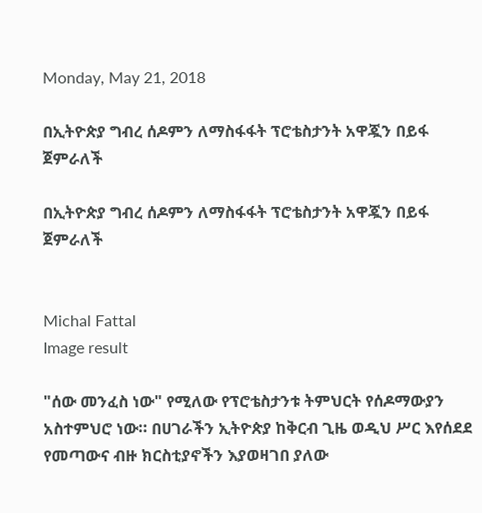Monday, May 21, 2018

በኢትዮጵያ ግብረ ሰዶምን ለማስፋፋት ፕሮቴስታንት አዋጇን በይፋ ጀምራለች

በኢትዮጵያ ግብረ ሰዶምን ለማስፋፋት ፕሮቴስታንት አዋጇን በይፋ ጀምራለች


Michal Fattal
Image result

"ሰው መንፈስ ነው" የሚለው የፕሮቴስታንቱ ትምህርት የሰዶማውያን አስተምህሮ ነው። በሀገራችን ኢትዮጵያ ከቅርብ ጊዜ ወዲህ ሥር እየሰደደ የመጣውና ብዙ ክርስቲያኖችን እያወዛገበ ያለው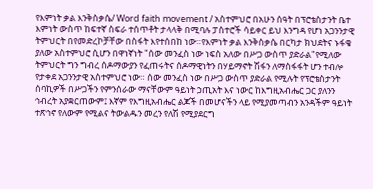የእምነት ቃል እንቅስቃሴ/ Word faith movement / አስተምህሮ በአሁን ሰዓት በፕሮቴስታንት ቤተ እምነት ውስጥ ከፍተኛ ስፍራ ተሰጥቶት ታላላቅ በሚባሉ ፓስተሮች ሳይቀር ይህ እንግዳ የሆነ አጋንንታዊ ትምህርት በየመድረኮቻቸው በስፋት እየተሰበከ ነው።የእምነት ቃል እንቅስቃሴ በርካታ ክህደትና ኑፋቄ ያለው አስተምህሮ ሲሆን በዋነኛነት "ሰው መንፈስ ነው ነፍስ አለው በሥጋ ውስጥ ያድራል"የሚለው ትምህርት ግን ግብረ ሰዶማውያን የፈጠሩትና ሰዶማዊነትን በሃይማኖት ሽፋን ለማስፋፋት ሆን ተብሎ የታቀደ አጋንንታዊ አስተምህሮ ነው። ሰው መንፈስ ነው በሥጋ ውስጥ ያድራል የሚሉት የፕሮቴስታንት ሰባኪዎች በሥጋችን የምንሰራው ማናቸውም ዓይነት ኃጢአት እና ነውር ከእግዚአብሔር ጋር ያለንን ኅብረት አያቋርጠውም፤ እኛም የእግዚአብሔር ልጆች በመሆናችን ላይ የሚያመጣብን አንዳችም ዓይነት ተጽኅኖ የለውም የሚልና ትውልዱን መረን የለሽ የሚያደርግ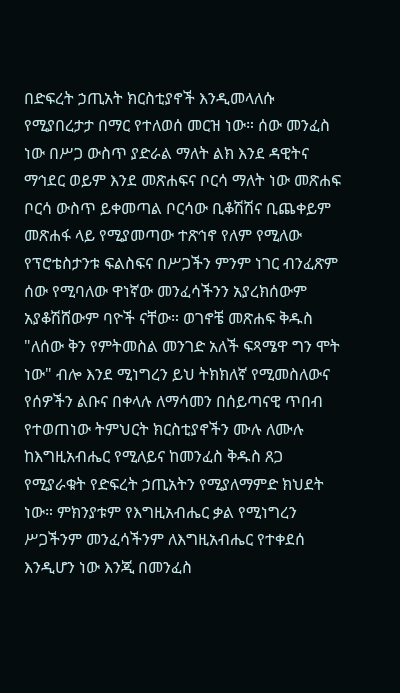በድፍረት ኃጢአት ክርስቲያኖች እንዲመላለሱ የሚያበረታታ በማር የተለወሰ መርዝ ነው። ሰው መንፈስ ነው በሥጋ ውስጥ ያድራል ማለት ልክ እንደ ዳዊትና ማኅደር ወይም እንደ መጽሐፍና ቦርሳ ማለት ነው መጽሐፍ ቦርሳ ውስጥ ይቀመጣል ቦርሳው ቢቆሽሽና ቢጨቀይም መጽሐፋ ላይ የሚያመጣው ተጽኅኖ የለም የሚለው የፕሮቴስታንቱ ፍልስፍና በሥጋችን ምንም ነገር ብንፈጽም ሰው የሚባለው ዋነኛው መንፈሳችንን አያረክሰውም አያቆሽሸውም ባዮች ናቸው። ወገኖቼ መጽሐፍ ቅዱስ "ለሰው ቅን የምትመስል መንገድ አለች ፍጻሜዋ ግን ሞት ነው" ብሎ እንደ ሚነግረን ይህ ትክክለኛ የሚመስለውና የሰዎችን ልቡና በቀላሉ ለማሳመን በሰይጣናዊ ጥበብ የተወጠነው ትምህርት ክርስቲያኖችን ሙሉ ለሙሉ ከእግዚአብሔር የሚለይና ከመንፈስ ቅዱስ ጸጋ የሚያራቁት የድፍረት ኃጢአትን የሚያለማምድ ክህደት ነው። ምክንያቱም የእግዚአብሔር ቃል የሚነግረን ሥጋችንም መንፈሳችንም ለእግዚአብሔር የተቀደሰ እንዲሆን ነው እንጂ በመንፈስ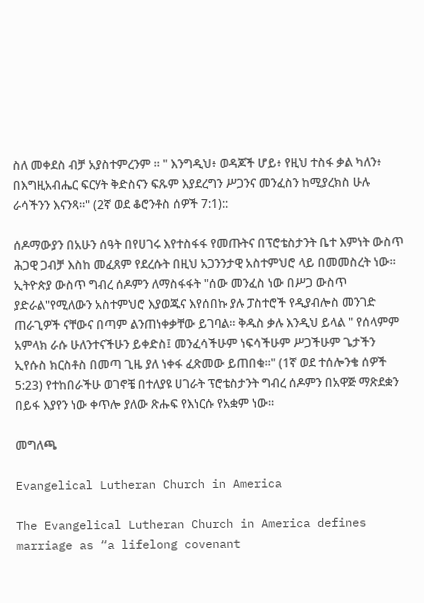ስለ መቀደስ ብቻ አያስተምረንም ። " እንግዲህ፥ ወዳጆች ሆይ፥ የዚህ ተስፋ ቃል ካለን፥ በእግዚአብሔር ፍርሃት ቅድስናን ፍጹም እያደረግን ሥጋንና መንፈስን ከሚያረክስ ሁሉ ራሳችንን እናንጻ።" (2ኛ ወደ ቆሮንቶስ ሰዎች 7:1)::

ሰዶማውያን በአሁን ሰዓት በየሀገሩ እየተስፋፋ የመጡትና በፕሮቴስታንት ቤተ እምነት ውስጥ ሕጋዊ ጋብቻ እስከ መፈጸም የደረሱት በዚህ አጋንንታዊ አስተምህሮ ላይ በመመስረት ነው። ኢትዮጵያ ውስጥ ግብረ ሰዶምን ለማስፋፋት "ሰው መንፈስ ነው በሥጋ ውስጥ ያድራል"የሚለውን አስተምህሮ እያወጁና እየሰበኩ ያሉ ፓስተሮች የዲያብሎስ መንገድ ጠራጊዎች ናቸውና በጣም ልንጠነቀቃቸው ይገባል። ቅዱስ ቃሉ እንዲህ ይላል " የሰላምም አምላክ ራሱ ሁለንተናችሁን ይቀድስ፤ መንፈሳችሁም ነፍሳችሁም ሥጋችሁም ጌታችን ኢየሱስ ክርስቶስ በመጣ ጊዜ ያለ ነቀፋ ፈጽመው ይጠበቁ።" (1ኛ ወደ ተሰሎንቄ ሰዎች 5:23) የተከበራችሁ ወገኖቼ በተለያዩ ሀገራት ፕሮቴስታንት ግብረ ሰዶምን በአዋጅ ማጽደቋን በይፋ እያየን ነው ቀጥሎ ያለው ጽሑፍ የእነርሱ የአቋም ነው።

መግለጫ

Evangelical Lutheran Church in America

The Evangelical Lutheran Church in America defines marriage as “a lifelong covenant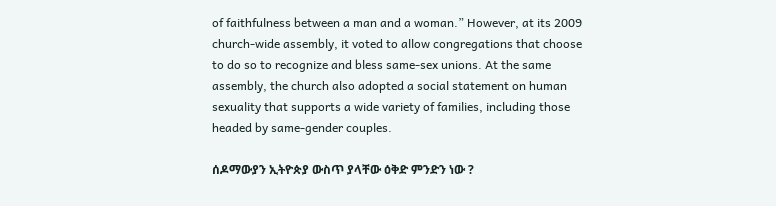of faithfulness between a man and a woman.” However, at its 2009 church-wide assembly, it voted to allow congregations that choose to do so to recognize and bless same-sex unions. At the same assembly, the church also adopted a social statement on human sexuality that supports a wide variety of families, including those headed by same-gender couples.

ሰዶማውያን ኢትዮጵያ ውስጥ ያላቸው ዕቅድ ምንድን ነው ?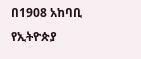በ1908 አከባቢ የኢትዮጵያ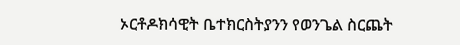ኦርቶዶክሳዊት ቤተክርስትያንን የወንጌል ስርጨት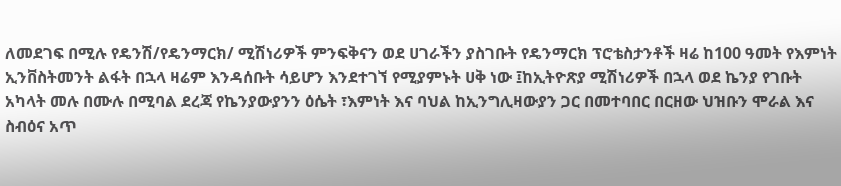ለመደገፍ በሚሉ የዴንሽ/የዴንማርክ/ ሚሽነሪዎች ምንፍቅናን ወደ ሀገራችን ያስገቡት የዴንማርክ ፕሮቴስታንቶች ዛሬ ከ100 ዓመት የእምነት ኢንቨስትመንት ልፋት በኋላ ዛሬም እንዳሰቡት ሳይሆን እንደተገኘ የሚያምኑት ሀቅ ነው ፤ከኢትዮጽያ ሚሽነሪዎች በኋላ ወደ ኬንያ የገቡት አካላት መሉ በሙሉ በሚባል ደረጃ የኬንያውያንን ዕሴት ፣እምነት እና ባህል ከኢንግሊዛውያን ጋር በመተባበር በርዘው ህዝቡን ሞራል እና ስብዕና አጥ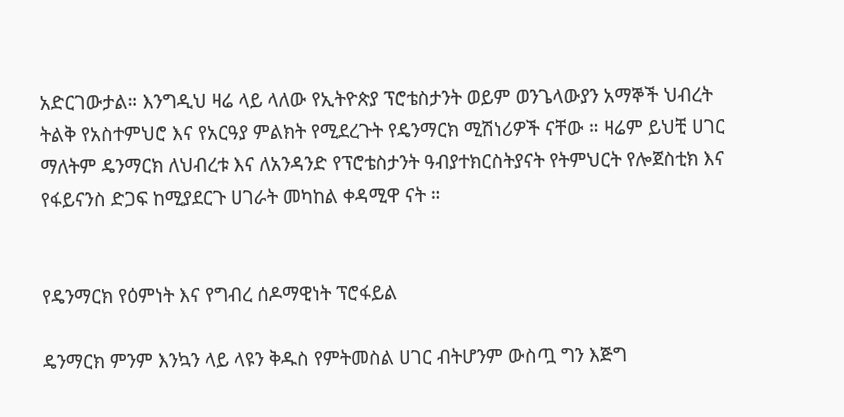አድርገውታል። እንግዲህ ዛሬ ላይ ላለው የኢትዮጵያ ፕሮቴስታንት ወይም ወንጌላውያን አማኞች ህብረት ትልቅ የአስተምህሮ እና የአርዓያ ምልክት የሚደረጉት የዴንማርክ ሚሽነሪዎች ናቸው ። ዛሬም ይህቺ ሀገር ማለትም ዴንማርክ ለህብረቱ እና ለአንዳንድ የፕሮቴስታንት ዓብያተክርስትያናት የትምህርት የሎጀስቲክ እና የፋይናንስ ድጋፍ ከሚያደርጉ ሀገራት መካከል ቀዳሚዋ ናት ።


የዴንማርክ የዕምነት እና የግብረ ሰዶማዊነት ፕሮፋይል

ዴንማርክ ምንም እንኳን ላይ ላዩን ቅዱስ የምትመስል ሀገር ብትሆንም ውስጧ ግን እጅግ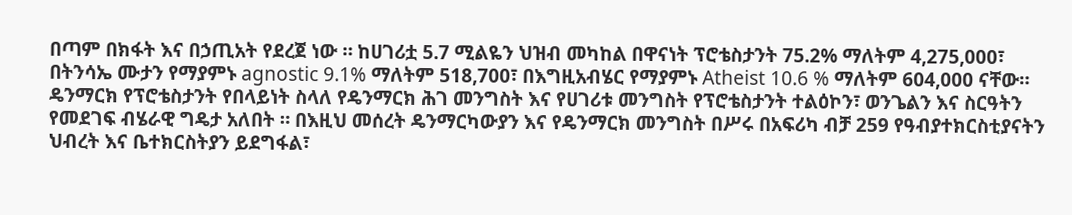በጣም በክፋት እና በኃጢአት የደረጀ ነው ። ከሀገሪቷ 5.7 ሚልዬን ህዝብ መካከል በዋናነት ፕሮቴስታንት 75.2% ማለትም 4,275,000፣ በትንሳኤ ሙታን የማያምኑ agnostic 9.1% ማለትም 518,700፣ በእግዚአብሄር የማያምኑ Atheist 10.6 % ማለትም 604,000 ናቸው። ዴንማርክ የፕሮቴስታንት የበላይነት ስላለ የዴንማርክ ሕገ መንግስት እና የሀገሪቱ መንግስት የፕሮቴስታንት ተልዕኮን፣ ወንጌልን እና ስርዓትን የመደገፍ ብሄራዊ ግዴታ አለበት ። በእዚህ መሰረት ዴንማርካውያን እና የዴንማርክ መንግስት በሥሩ በአፍሪካ ብቻ 259 የዓብያተክርስቲያናትን ህብረት እና ቤተክርስትያን ይደግፋል፣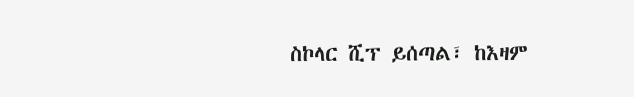ስኮላር ሺፕ ይሰጣል፣ ከእዛም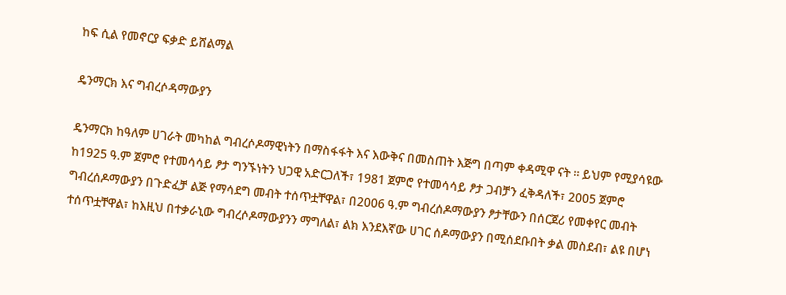ከፍ ሲል የመኖርያ ፍቃድ ይሸልማል

ዴንማርክ እና ግብረሶዳማውያን

ዴንማርክ ከዓለም ሀገራት መካከል ግብረሶዶማዊነትን በማስፋፋት እና እውቅና በመስጠት እጅግ በጣም ቀዳሚዋ ናት ። ይህም የሚያሳዩው ከ1925 ዓ.ም ጀምሮ የተመሳሳይ ፆታ ግንኙነትን ህጋዊ አድርጋለች፣ 1981 ጀምሮ የተመሳሳይ ፆታ ጋብቻን ፈቅዳለች፣ 2005 ጀምሮ ግብረሰዶማውያን በጉድፈቻ ልጅ የማሳደግ መብት ተሰጥቷቸዋል፣ በ2006 ዓ.ም ግብረሰዶማውያን ፆታቸውን በሰርጀሪ የመቀየር መብት ተሰጥቷቸዋል፣ ከእዚህ በተቃራኒው ግብረሶዶማውያንን ማግለል፣ ልክ እንደእኛው ሀገር ሰዶማውያን በሚሰደቡበት ቃል መስደብ፣ ልዩ በሆነ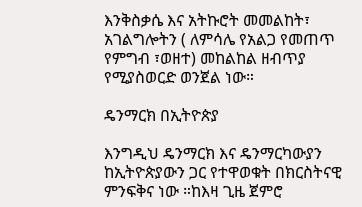እንቅስቃሴ እና አትኩሮት መመልከት፣ አገልግሎትን ( ለምሳሌ የአልጋ የመጠጥ የምግብ ፣ወዘተ) መከልከል ዘብጥያ የሚያስወርድ ወንጀል ነው።

ዴንማርክ በኢትዮጵያ

እንግዲህ ዴንማርክ እና ዴንማርካውያን ከኢትዮጵያውን ጋር የተዋወቁት በክርስትናዊ ምንፍቅና ነው ።ከእዛ ጊዜ ጀምሮ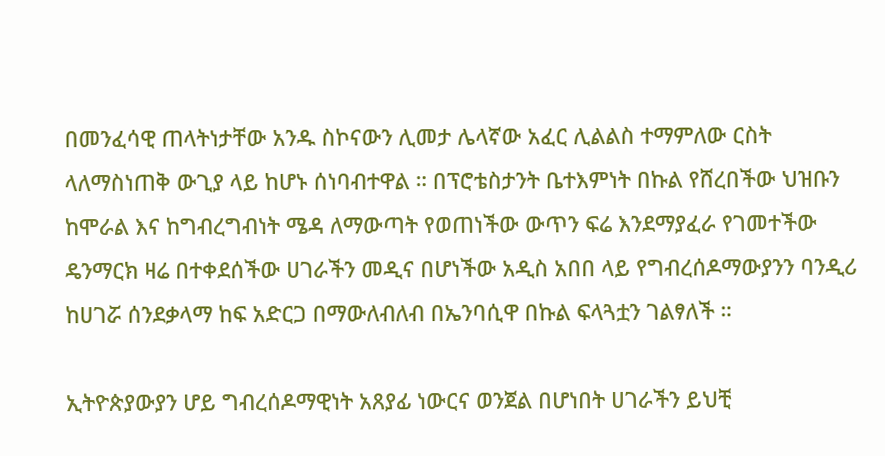በመንፈሳዊ ጠላትነታቸው አንዱ ስኮናውን ሊመታ ሌላኛው አፈር ሊልልስ ተማምለው ርስት ላለማስነጠቅ ውጊያ ላይ ከሆኑ ሰነባብተዋል ። በፕሮቴስታንት ቤተእምነት በኩል የሸረበችው ህዝቡን ከሞራል እና ከግብረግብነት ሜዳ ለማውጣት የወጠነችው ውጥን ፍሬ እንደማያፈራ የገመተችው ዴንማርክ ዛሬ በተቀደሰችው ሀገራችን መዲና በሆነችው አዲስ አበበ ላይ የግብረሰዶማውያንን ባንዲሪ ከሀገሯ ሰንደቃላማ ከፍ አድርጋ በማውለብለብ በኤንባሲዋ በኩል ፍላጓቷን ገልፃለች ።

ኢትዮጵያውያን ሆይ ግብረሰዶማዊነት አጸያፊ ነውርና ወንጀል በሆነበት ሀገራችን ይህቺ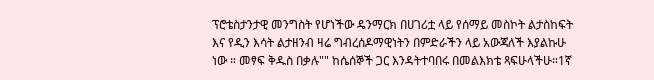ፕሮቴስታንታዊ መንግስት የሆነችው ዴንማርክ በሀገሪቷ ላይ የሰማይ መስኮት ልታስከፍት እና የዲን እሳት ልታዘንብ ዛሬ ግብረሰዶማዊነትን በምድራችን ላይ አውጃለች እያልኩሁ ነው ። መፃፍ ቅዱስ በቃሉ"" ከሴሰኞች ጋር እንዳትተባበሩ በመልእክቴ ጻፍሁላችሁ።1ኛ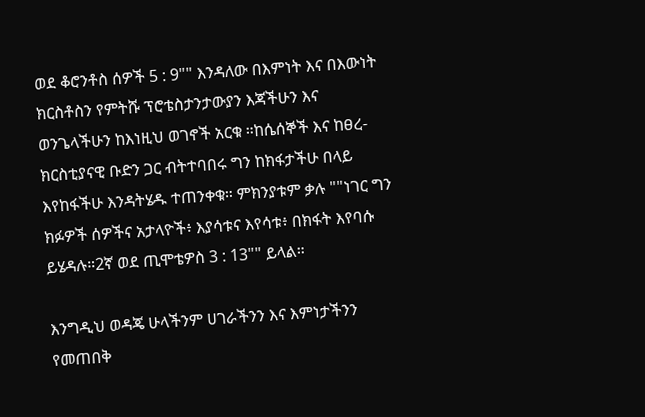ወደ ቆሮንቶስ ሰዎች 5 : 9"" እንዳለው በእምነት እና በእውነት ክርስቶስን የምትሹ ፕሮቴስታንታውያን እጃችሁን እና ወንጌላችሁን ከእነዚህ ወገኖች አርቁ ።ከሴሰኞች እና ከፀረ-ክርስቲያናዊ ቡድን ጋር ብትተባበሩ ግን ከክፋታችሁ በላይ እየከፋችሁ እንዳትሄዱ ተጠንቀቁ። ምክንያቱም ቃሉ ""ነገር ግን ክፉዎች ሰዎችና አታላዮች፥ እያሳቱና እየሳቱ፥ በክፋት እየባሱ ይሄዳሉ።2ኛ ወደ ጢሞቴዎስ 3 : 13"" ይላል።

እንግዲህ ወዳጄ ሁላችንም ሀገራችንን እና እምነታችንን የመጠበቅ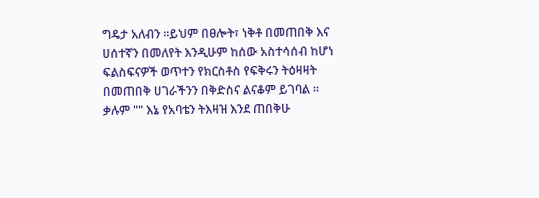ግዴታ አለብን ።ይህም በፀሎት፣ ነቅቶ በመጠበቅ እና ሀሰተኛን በመለየት እንዲሁም ከሰው አስተሳሰብ ከሆነ ፍልስፍናዎች ወጥተን የክርስቶስ የፍቅሩን ትዕዛዛት በመጠበቅ ሀገራችንን በቅድስና ልናቆም ይገባል ። ቃሉም "" እኔ የአባቴን ትእዛዝ እንደ ጠበቅሁ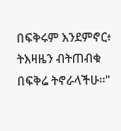በፍቅሩም እንደምኖር፥ ትእዛዜን ብትጠብቁ በፍቅሬ ትኖራላችሁ።"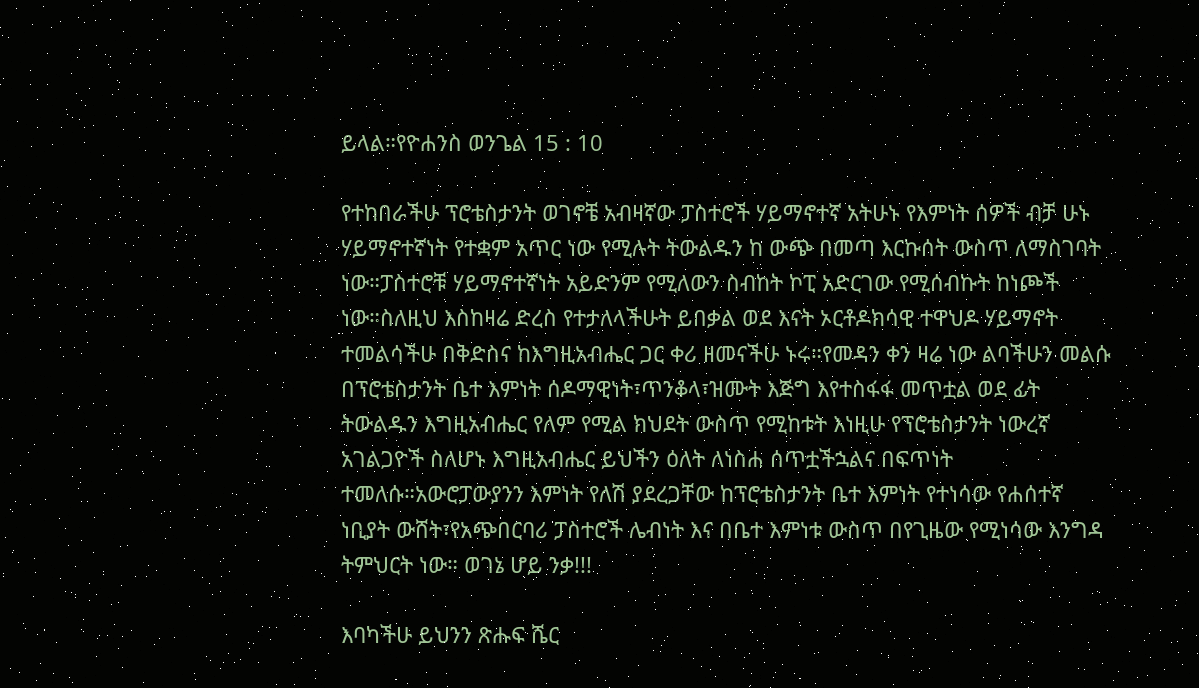ይላል።የዮሐንስ ወንጌል 15 : 10

የተከበራችሁ ፕሮቴስታንት ወገኖቼ አብዛኛው ፓስተሮች ሃይማኖተኛ አትሁኑ የእምነት ሰዎች ብቻ ሁኑ ሃይማኖተኛነት የተቋም አጥር ነው የሚሉት ትውልዱን ከ ውጭ በመጣ እርኩሰት ውስጥ ለማስገባት ነው።ፓስተሮቹ ሃይማኖተኛነት አይድንም የሚለውን ስብከት ኮፒ አድርገው የሚሰብኩት ከነጮች ነው።ስለዚህ እስከዛሬ ድረስ የተታለላችሁት ይበቃል ወደ እናት ኦርቶዶክሳዊ ተዋህዶ ሃይማኖት ተመልሳችሁ በቅድስና ከእግዚአብሔር ጋር ቀሪ ዘመናችሁ ኑሩ።የመዳን ቀን ዛሬ ነው ልባችሁን መልሱ በፕሮቴስታንት ቤተ እምነት ሰዶማዊነት፣ጥንቆላ፣ዝሙት እጅግ እየተስፋፋ መጥቷል ወደ ፊት ትውልዱን እግዚአብሔር የለም የሚል ክህደት ውስጥ የሚከቱት እነዚሁ የፕሮቴስታንት ነውረኛ አገልጋዮች ስለሆኑ እግዚአብሔር ይህችን ዕለት ለነስሐ ሰጥቷችኋልና በፍጥነት ተመለሱ።አውሮፓውያንን እምነት የለሽ ያደረጋቸው ከፕሮቴስታንት ቤተ እምነት የተነሳው የሐሰተኛ ነቢያት ውሸት፣የአጭበርባሪ ፓስተሮች ሌብነት እና በቤተ እምነቱ ውስጥ በየጊዜው የሚነሳው እንግዳ ትምህርት ነው። ወገኔ ሆይ ንቃ!!!

እባካችሁ ይህንን ጽሑፍ ሼር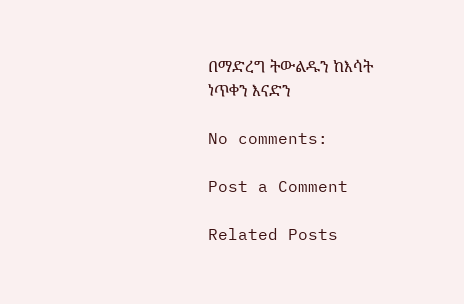በማድረግ ትውልዱን ከእሳት ነጥቀን እናድን

No comments:

Post a Comment

Related Posts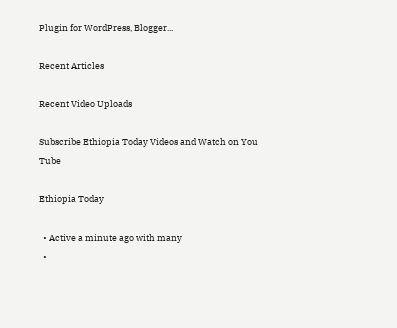Plugin for WordPress, Blogger...

Recent Articles

Recent Video Uploads

Subscribe Ethiopia Today Videos and Watch on You Tube

Ethiopia Today

  • Active a minute ago with many
  •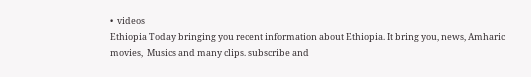•  videos
Ethiopia Today bringing you recent information about Ethiopia. It bring you, news, Amharic movies,  Musics and many clips. subscribe and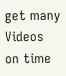get many Videos on time